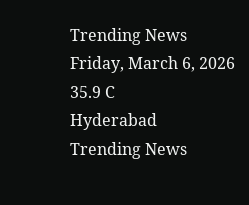Trending News
Friday, March 6, 2026
35.9 C
Hyderabad
Trending News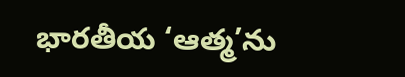భారతీయ ‘ఆత్మ’ను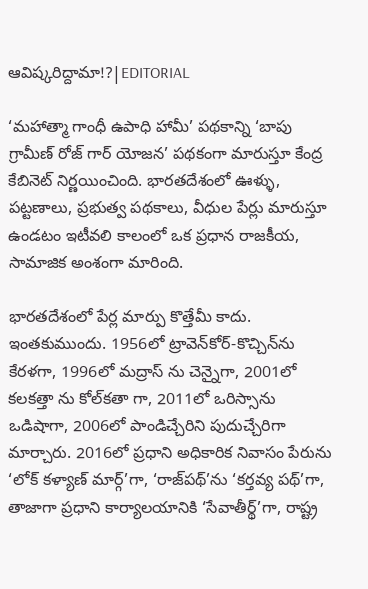ఆవిష్కరిద్దామా!?|EDITORIAL

‘మహాత్మా గాంధీ ఉపాధి హామీ’ పథకాన్ని ‘బాపు గ్రామీణ్ రోజ్ గార్ యోజన’ పథకంగా మారుస్తూ కేంద్ర కేబినెట్ నిర్ణయించింది. భారతదేశంలో ఊళ్ళు, పట్టణాలు, ప్రభుత్వ పథకాలు, వీధుల పేర్లు మారుస్తూ ఉండటం ఇటీవలి కాలంలో ఒక ప్రధాన రాజకీయ, సామాజిక అంశంగా మారింది.

భారతదేశంలో పేర్ల మార్పు కొత్తేమీ కాదు. ఇంతకుముందు. 1956లో ట్రావెన్‌కోర్-కొచ్చిన్‌ను కేరళగా, 1996లో మద్రాస్ ను చెన్నైగా, 2001లో కలకత్తా ను కోల్‌కతా గా, 2011లో ఒరిస్సాను ఒడిషాగా, 2006లో పాండిచ్చేరిని పుదుచ్చేరిగా మార్చారు. 2016లో ప్రధాని అధికారిక నివాసం పేరును ‘లోక్ కళ్యాణ్ మార్గ్’గా, ‘రాజ్‌పథ్‌’ను ‘కర్తవ్య పథ్’గా, తాజాగా ప్రధాని కార్యాలయానికి ‘సేవాతీర్థ్’గా, రాష్ట్ర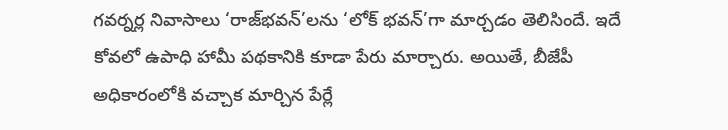గవర్నర్ల నివాసాలు ‘రాజ్‌భవన్‌’లను ‘లోక్ భవన్’గా మార్చడం తెలిసిందే. ఇదే కోవలో ఉపాధి హామీ పథకానికి కూడా పేరు మార్చారు. అయితే, బీజేపీ అధికారంలోకి వచ్చాక మార్చిన పేర్లే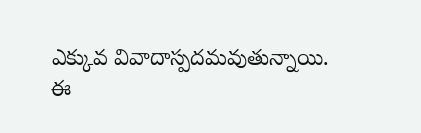ఎక్కువ వివాదాస్పదమవుతున్నాయి.
ఈ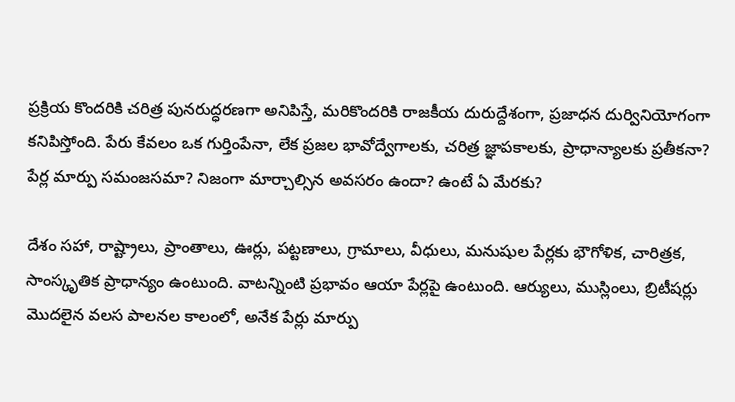ప్రక్రియ కొందరికి చరిత్ర పునరుద్ధరణగా అనిపిస్తే, మరికొందరికి రాజకీయ దురుద్దేశంగా, ప్రజాధన దుర్వినియోగంగా కనిపిస్తోంది. పేరు కేవలం ఒక గుర్తింపేనా, లేక ప్రజల భావోద్వేగాలకు, చరిత్ర జ్ఞాపకాలకు, ప్రాధాన్యాలకు ప్రతీకనా? పేర్ల మార్పు సమంజసమా? నిజంగా మార్చాల్సిన అవసరం ఉందా? ఉంటే ఏ మేరకు?

దేశం సహా, రాష్ట్రాలు, ప్రాంతాలు, ఊర్లు, పట్టణాలు, గ్రామాలు, వీధులు, మనుషుల పేర్లకు భౌగోళిక, చారిత్రక, సాంస్కృతిక ప్రాధాన్యం ఉంటుంది. వాటన్నింటి ప్రభావం ఆయా పేర్లపై ఉంటుంది. ఆర్యులు, ముస్లింలు, బ్రిటీషర్లు మొదలైన వలస పాలనల కాలంలో, అనేక పేర్లు మార్పు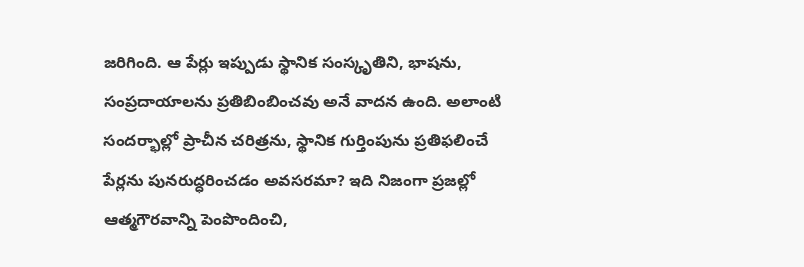జరిగింది. ఆ పేర్లు ఇప్పుడు స్థానిక సంస్కృతిని, భాషను, సంప్రదాయాలను ప్రతిబింబించవు అనే వాదన ఉంది. అలాంటి సందర్భాల్లో ప్రాచీన చరిత్రను, స్థానిక గుర్తింపును ప్రతిఫలించే పేర్లను పునరుద్ధరించడం అవసరమా? ఇది నిజంగా ప్రజల్లో ఆత్మగౌరవాన్ని పెంపొందించి,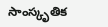సాంస్కృతిక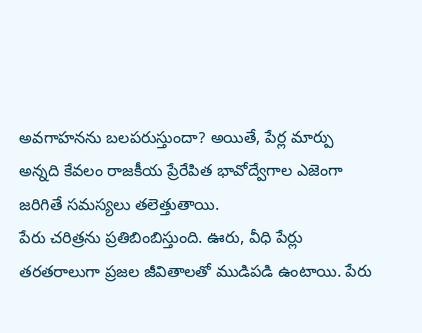అవగాహనను బలపరుస్తుందా? అయితే, పేర్ల మార్పు అన్నది కేవలం రాజకీయ ప్రేరేపిత భావోద్వేగాల ఎజెంగా జరిగితే సమస్యలు తలెత్తుతాయి.
పేరు చరిత్రను ప్రతిబింబిస్తుంది. ఊరు, వీధి పేర్లు తరతరాలుగా ప్రజల జీవితాలతో ముడిపడి ఉంటాయి. పేరు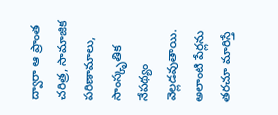ద్వారా ఆ ప్రాంత చరిత్ర, సామాజిక పరిణామాలు, సాంస్కృతిక నేపథ్యం వెల్లడవుతాయి. అలాంటి పేర్లను తరచూ మారిస్తే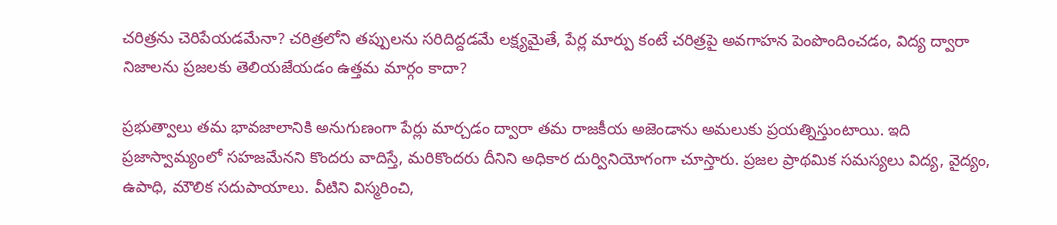చరిత్రను చెరిపేయడమేనా? చరిత్రలోని తప్పులను సరిదిద్దడమే లక్ష్యమైతే, పేర్ల మార్పు కంటే చరిత్రపై అవగాహన పెంపొందించడం, విద్య ద్వారా నిజాలను ప్రజలకు తెలియజేయడం ఉత్తమ మార్గం కాదా?

ప్రభుత్వాలు తమ భావజాలానికి అనుగుణంగా పేర్లు మార్చడం ద్వారా తమ రాజకీయ అజెండాను అమలుకు ప్రయత్నిస్తుంటాయి. ఇది ప్రజాస్వామ్యంలో సహజమేనని కొందరు వాదిస్తే, మరికొందరు దీనిని అధికార దుర్వినియోగంగా చూస్తారు. ప్రజల ప్రాథమిక సమస్యలు విద్య, వైద్యం, ఉపాధి, మౌలిక సదుపాయాలు. వీటిని విస్మరించి,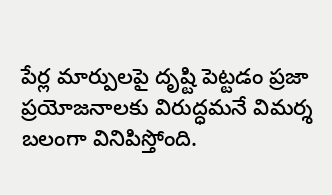పేర్ల మార్పులపై దృష్టి పెట్టడం ప్రజా ప్రయోజనాలకు విరుద్ధమనే విమర్శ బలంగా వినిపిస్తోంది.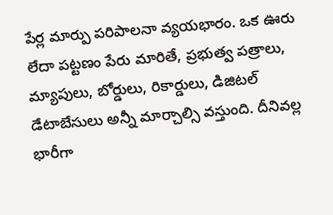పేర్ల మార్పు పరిపాలనా వ్యయభారం. ఒక ఊరు లేదా పట్టణం పేరు మారితే, ప్రభుత్వ పత్రాలు, మ్యాపులు, బోర్డులు, రికార్డులు, డిజిటల్ డేటాబేసులు అన్నీ మార్చాల్సి వస్తుంది. దీనివల్ల భారీగా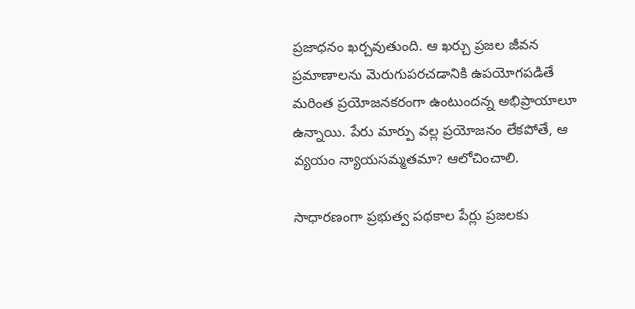ప్రజాధనం ఖర్చవుతుంది. ఆ ఖర్చు ప్రజల జీవన ప్రమాణాలను మెరుగుపరచడానికి ఉపయోగపడితే మరింత ప్రయోజనకరంగా ఉంటుందన్న అభిప్రాయాలూ ఉన్నాయి. పేరు మార్పు వల్ల ప్రయోజనం లేకపోతే, ఆ వ్యయం న్యాయసమ్మతమా? ఆలోచించాలి.

సాధారణంగా ప్రభుత్వ పథకాల పేర్లు ప్రజలకు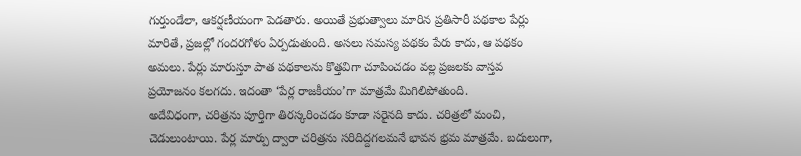గుర్తుండేలా, ఆకర్షణీయంగా పెడతారు. అయితే ప్రభుత్వాలు మారిన ప్రతిసారీ పథకాల పేర్లు మారితే, ప్రజల్లో గందరగోళం ఏర్పడుతుంది. అసలు సమస్య పథకం పేరు కాదు, ఆ పథకం అమలు. పేర్లు మారుస్తూ పాత పథకాలను కొత్తవిగా చూపించడం వల్ల ప్రజలకు వాస్తవ ప్రయోజనం కలగదు. ఇదంతా ‘పేర్ల రాజకీయం’గా మాత్రమే మిగిలిపోతుంది.
అదేవిధంగా, చరిత్రను పూర్తిగా తిరస్కరించడం కూడా సరైనది కాదు. చరిత్రలో మంచి, చెడులుంటాయి. పేర్ల మార్పు ద్వారా చరిత్రను సరిదిద్దగలమనే భావన భ్రమ మాత్రమే. బదులుగా,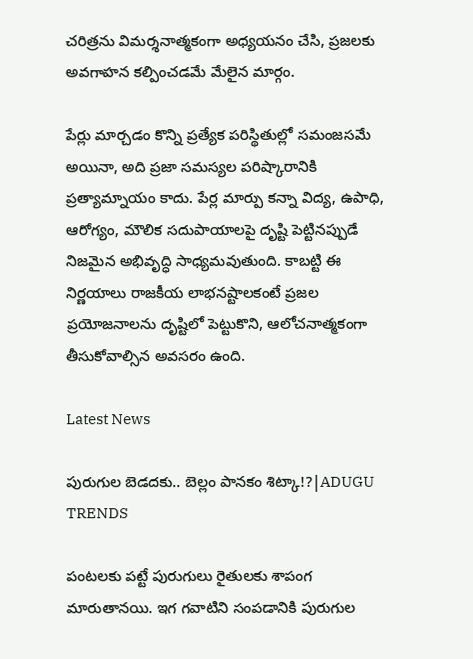చరిత్రను విమర్శనాత్మకంగా అధ్యయనం చేసి, ప్రజలకు అవగాహన కల్పించడమే మేలైన మార్గం.

పేర్లు మార్చడం కొన్ని ప్రత్యేక పరిస్థితుల్లో సమంజసమే అయినా, అది ప్రజా సమస్యల పరిష్కారానికి ప్రత్యామ్నాయం కాదు. పేర్ల మార్పు కన్నా విద్య, ఉపాధి, ఆరోగ్యం, మౌలిక సదుపాయాలపై దృష్టి పెట్టినప్పుడే నిజమైన అభివృద్ధి సాధ్యమవుతుంది. కాబట్టి ఈ నిర్ణయాలు రాజకీయ లాభనష్టాలకంటే ప్రజల ప్రయోజనాలను దృష్టిలో పెట్టుకొని, ఆలోచనాత్మకంగా తీసుకోవాల్సిన అవసరం ఉంది.

Latest News

పురుగుల బెడదకు.. బెల్లం పానకం శిట్కా!?|ADUGU TRENDS

పంటలకు పట్టే పురుగులు రైతులకు శాపంగ మారుతానయి. ఇగ గవాటిని సంపడానికి పురుగుల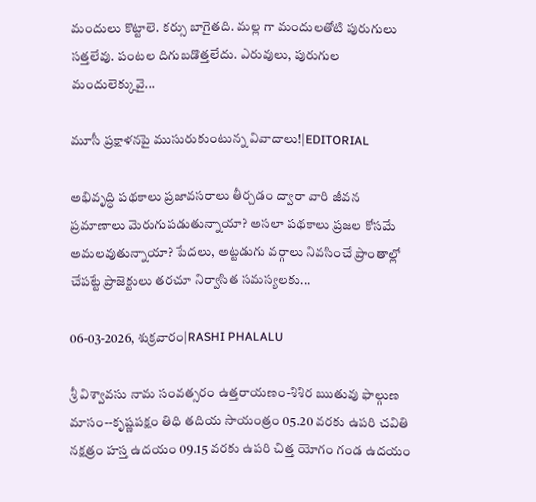మందులు కొట్టాలె. కర్సు బాగైతది. మల్ల గా మందులతోటి పురుగులు సత్తలేవు. పంటల దిగుబడొత్తలేదు. ఎరువులు, పురుగుల మందులెక్కువై...

మూసీ ప్రక్షాళనపై ముసురుకుంటున్న వివాదాలు!|EDITORIAL

అభివృద్ధి పథకాలు ప్రజావసరాలు తీర్చడం ద్వారా వారి జీవన ప్రమాణాలు మెరుగుపడుతున్నాయా? అసలా పథకాలు ప్రజల కోసమే అమలవుతున్నాయా? పేదలు, అట్టడుగు వర్గాలు నివసించే ప్రాంతాల్లో చేపట్టే ప్రాజెక్టులు తరచూ నిర్వాసిత సమస్యలకు...

06-03-2026, శుక్రవారం|RASHI PHALALU

శ్రీ విశ్వావసు నామ సంవత్సరం ఉత్తరాయణం-శిశిర ఋతువు ఫాల్గుణ మాసం--కృష్ణపక్షం తిధి తదియ సాయంత్రం 05.20 వరకు ఉపరి చవితి నక్షత్రం హస్త ఉదయం 09.15 వరకు ఉపరి చిత్త యోగం గండ ఉదయం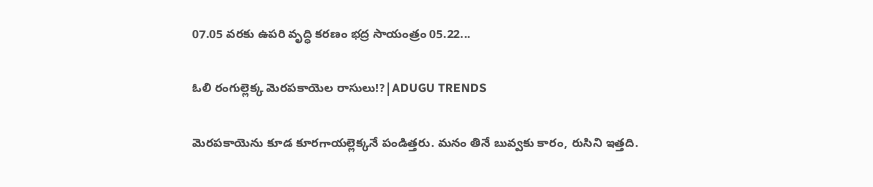07.05 వరకు ఉపరి వృద్ధి కరణం భద్ర సాయంత్రం 05.22...

ఓలి రంగుల్లెక్క మెరపకాయెల రాసులు!?|ADUGU TRENDS

మెరపకాయెను కూడ కూరగాయల్లెక్కనే పండిత్తరు. మనం తినే బువ్వకు కారం, రుసిని ఇత్తది.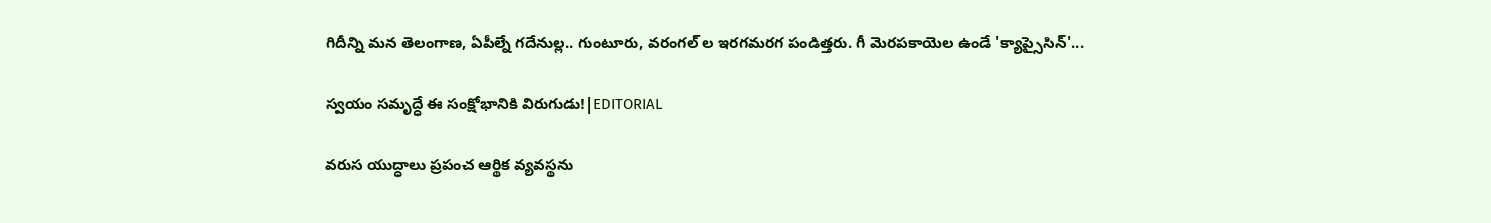గిదీన్ని మన తెలంగాణ, ఏపీల్నే గదేనుల్ల.. గుంటూరు, వరంగల్ ల ఇరగమరగ పండిత్తరు. గీ మెరపకాయెల ఉండే 'క్యాప్సైసిన్'...

స్వయం సమృద్ధే ఈ సంక్షోభానికి విరుగుడు!|EDITORIAL

వరుస యుద్ధాలు ప్రపంచ ఆర్థిక వ్యవస్థను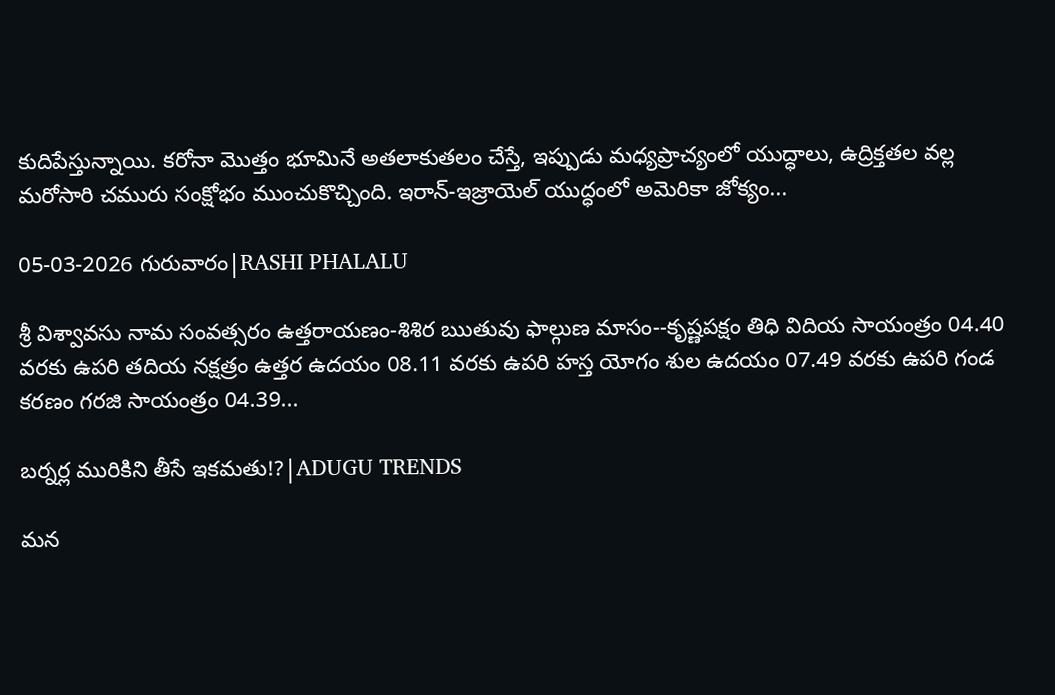కుదిపేస్తున్నాయి. కరోనా మొత్తం భూమినే అతలాకుతలం చేస్తే, ఇప్పుడు మధ్యప్రాచ్యంలో యుద్ధాలు, ఉద్రిక్తతల వల్ల మరోసారి చమురు సంక్షోభం ముంచుకొచ్చింది. ఇరాన్-ఇజ్రాయెల్ యుద్ధంలో అమెరికా జోక్యం...

05-03-2026 గురువారం|RASHI PHALALU

శ్రీ విశ్వావసు నామ సంవత్సరం ఉత్తరాయణం-శిశిర ఋతువు ఫాల్గుణ మాసం--కృష్ణపక్షం తిధి విదియ సాయంత్రం 04.40 వరకు ఉపరి తదియ నక్షత్రం ఉత్తర ఉదయం 08.11 వరకు ఉపరి హస్త యోగం శుల ఉదయం 07.49 వరకు ఉపరి గండ కరణం గరజి సాయంత్రం 04.39...

బర్నర్ల మురికిని తీసే ఇకమతు!?|ADUGU TRENDS

మన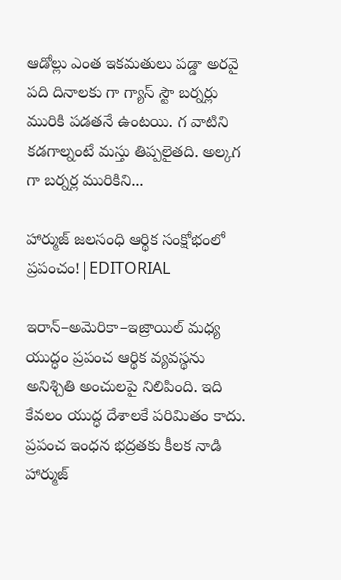ఆడోల్లు ఎంత ఇకమతులు పడ్డా అరవై పది దినాలకు గా గ్యాస్ స్టౌ బర్నర్లు మురికి పడతనే ఉంటయి. గ వాటిని కడగాల్నంటే మస్తు తిప్పలైతది. అల్కగ గా బర్నర్ల మురికిని...

హార్ముజ్ జలసంధి ఆర్థిక సంక్షోభంలో ప్రపంచం!|EDITORIAL

ఇరాన్–అమెరికా–ఇజ్రాయిల్ మధ్య యుద్ధం ప్రపంచ ఆర్థిక వ్యవస్థను అనిశ్చితి అంచులపై నిలిపింది. ఇది కేవలం యుద్ధ దేశాలకే పరిమితం కాదు. ప్రపంచ ఇంధన భద్రతకు కీలక నాడి హార్ముజ్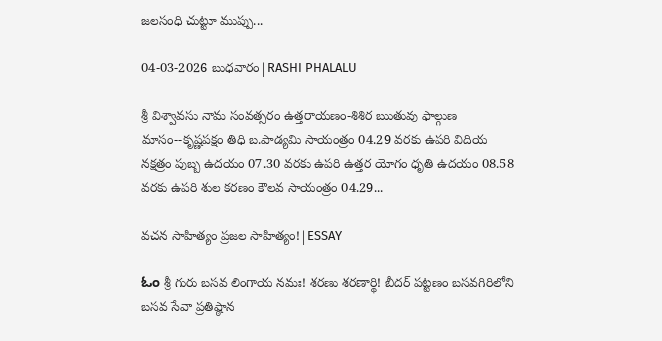జలసంధి చుట్టూ ముప్పు...

04-03-2026 బుధవారం|RASHI PHALALU

శ్రీ విశ్వావసు నామ సంవత్సరం ఉత్తరాయణం-శిశిర ఋతువు ఫాల్గుణ మాసం--కృష్ణపక్షం తిధి బ.పాడ్యమి సాయంత్రం 04.29 వరకు ఉపరి విదియ నక్షత్రం పుబ్బ ఉదయం 07.30 వరకు ఉపరి ఉత్తర యోగం ధృతి ఉదయం 08.58 వరకు ఉపరి శుల కరణం కౌలవ సాయంత్రం 04.29...

వచన సాహిత్యం ప్రజల సాహిత్యం!|ESSAY

ಓಂ శ్రీ గురు బసవ లింగాయ నమః! శరణు శరణార్థి! బీదర్ పట్టణం బసవగిరిలోని బసవ సేవా ప్రతిష్ఠాన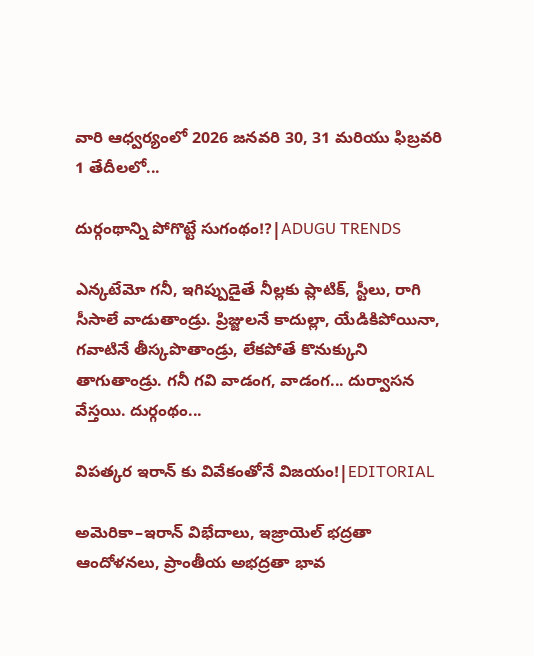వారి ఆధ్వర్యంలో 2026 జనవరి 30, 31 మరియు ఫిబ్రవరి 1 తేదీలలో...

దుర్గంథాన్ని పోగొట్టే సుగంథం!?|ADUGU TRENDS

ఎన్కటేమో గనీ, ఇగిప్పుడైతే నీల్లకు ప్లాటిక్, స్టీలు, రాగి సీసాలే వాడుతాండ్రు. ప్రిజ్జులనే కాదుల్లా, యేడికిపోయినా, గవాటినే తీస్కపొతాండ్రు, లేకపోతే కొనుక్కుని తాగుతాండ్రు. గనీ గవి వాడంగ, వాడంగ... దుర్వాసన వేస్తయి. దుర్గంథం...

విపత్కర ఇరాన్ కు వివేకంతోనే విజయం!|EDITORIAL

అమెరికా–ఇరాన్ విభేదాలు, ఇజ్రాయెల్ భద్రతా ఆందోళనలు, ప్రాంతీయ అభద్రతా భావ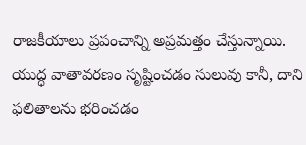రాజకీయాలు ప్రపంచాన్ని అప్రమత్తం చేస్తున్నాయి. యుద్ధ వాతావరణం సృష్టించడం సులువు కానీ, దాని ఫలితాలను భరించడం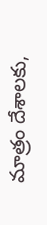మాత్రం దేశాలకు,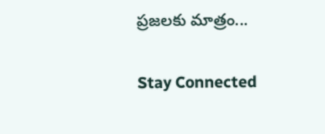ప్రజలకు మాత్రం...

Stay Connected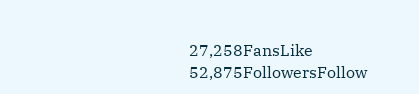27,258FansLike
52,875FollowersFollow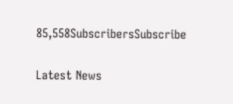85,558SubscribersSubscribe

Latest News